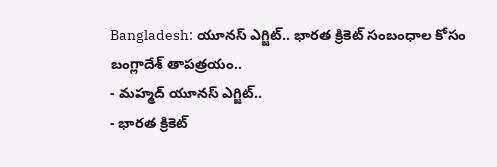Bangladesh: యూనస్ ఎగ్జిట్.. భారత క్రికెట్ సంబంధాల కోసం బంగ్లాదేశ్ తాపత్రయం..
- మహ్మద్ యూనస్ ఎగ్జిట్..
- భారత క్రికెట్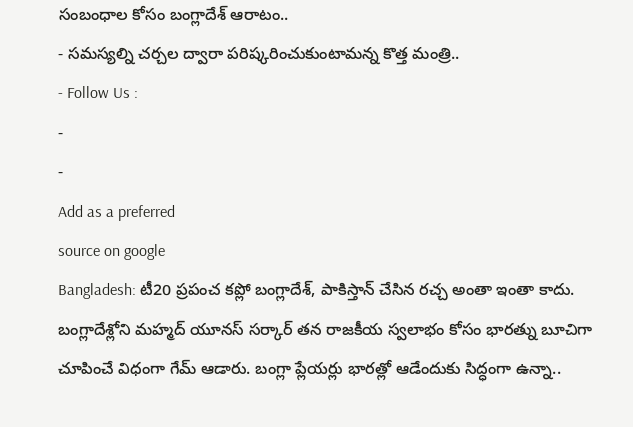సంబంధాల కోసం బంగ్లాదేశ్ ఆరాటం..
- సమస్యల్ని చర్చల ద్వారా పరిష్కరించుకుంటామన్న కొత్త మంత్రి..
- Follow Us :
-
-
Add as a preferred
source on google
Bangladesh: టీ20 ప్రపంచ కప్లో బంగ్లాదేశ్, పాకిస్తాన్ చేసిన రచ్చ అంతా ఇంతా కాదు. బంగ్లాదేశ్లోని మహ్మద్ యూనస్ సర్కార్ తన రాజకీయ స్వలాభం కోసం భారత్ను బూచిగా చూపించే విధంగా గేమ్ ఆడారు. బంగ్లా ప్లేయర్లు భారత్లో ఆడేందుకు సిద్ధంగా ఉన్నా..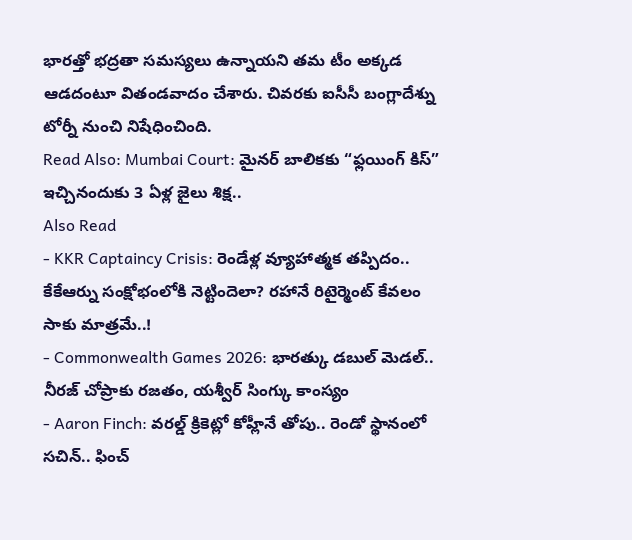భారత్తో భద్రతా సమస్యలు ఉన్నాయని తమ టీం అక్కడ ఆడదంటూ వితండవాదం చేశారు. చివరకు ఐసీసీ బంగ్లాదేశ్ను టోర్నీ నుంచి నిషేధించింది.
Read Also: Mumbai Court: మైనర్ బాలికకు “ఫ్లయింగ్ కిస్” ఇచ్చినందుకు 3 ఏళ్ల జైలు శిక్ష..
Also Read
- KKR Captaincy Crisis: రెండేళ్ల వ్యూహాత్మక తప్పిదం.. కేకేఆర్ను సంక్షోభంలోకి నెట్టిందెలా? రహానే రిటైర్మెంట్ కేవలం సాకు మాత్రమే..!
- Commonwealth Games 2026: భారత్కు డబుల్ మెడల్.. నీరజ్ చోప్రాకు రజతం, యశ్వీర్ సింగ్కు కాంస్యం
- Aaron Finch: వరల్డ్ క్రికెట్లో కోహ్లీనే తోపు.. రెండో స్థానంలో సచిన్.. ఫించ్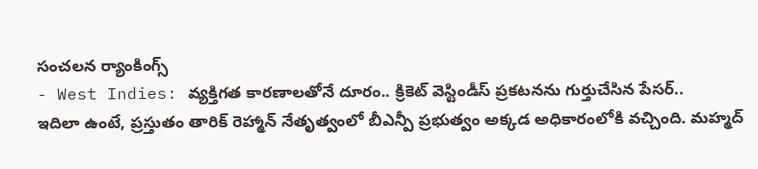సంచలన ర్యాంకింగ్స్
- West Indies: వ్యక్తిగత కారణాలతోనే దూరం.. క్రికెట్ వెస్టిండీస్ ప్రకటనను గుర్తుచేసిన పేసర్..
ఇదిలా ఉంటే, ప్రస్తుతం తారిక్ రెహ్మాన్ నేతృత్వంలో బీఎన్పీ ప్రభుత్వం అక్కడ అధికారంలోకి వచ్చింది. మహ్మద్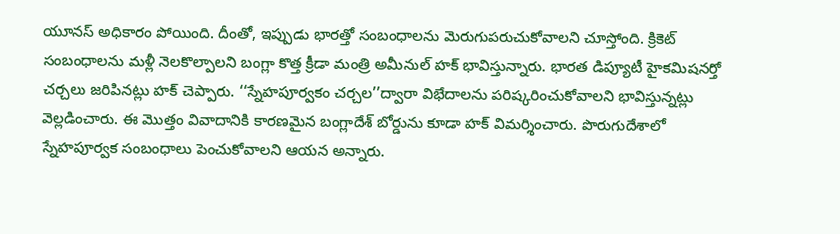యూనస్ అధికారం పోయింది. దీంతో, ఇప్పుడు భారత్తో సంబంధాలను మెరుగుపరుచుకోవాలని చూస్తోంది. క్రికెట్ సంబంధాలను మళ్లీ నెలకొల్పాలని బంగ్లా కొత్త క్రీడా మంత్రి అమీనుల్ హక్ భావిస్తున్నారు. భారత డిప్యూటీ హైకమిషనర్తో చర్చలు జరిపినట్లు హక్ చెప్పారు. ‘‘స్నేహపూర్వకం చర్చల’’ద్వారా విభేదాలను పరిష్కరించుకోవాలని భావిస్తున్నట్లు వెల్లడించారు. ఈ మొత్తం వివాదానికి కారణమైన బంగ్లాదేశ్ బోర్డును కూడా హక్ విమర్శించారు. పొరుగుదేశాలో స్నేహపూర్వక సంబంధాలు పెంచుకోవాలని ఆయన అన్నారు.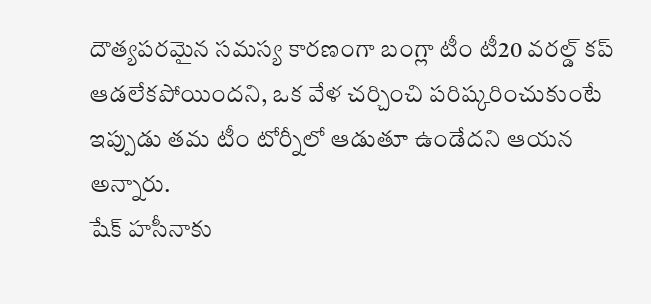దౌత్యపరమైన సమస్య కారణంగా బంగ్లా టీం టీ20 వరల్డ్ కప్ ఆడలేకపోయిందని, ఒక వేళ చర్చించి పరిష్కరించుకుంటే ఇప్పుడు తమ టీం టోర్నీలో ఆడుతూ ఉండేదని ఆయన అన్నారు.
షేక్ హసీనాకు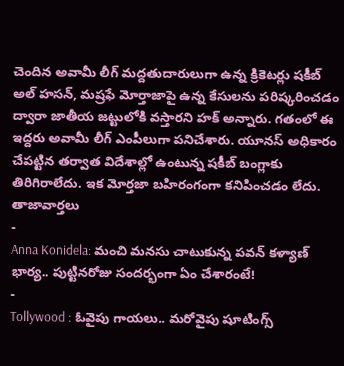చెందిన అవామీ లీగ్ మద్దతుదారులుగా ఉన్న క్రికెటర్లు షకీబ్ అల్ హసన్, మష్రఫే మోర్తాజాపై ఉన్న కేసులను పరిష్కరించడం ద్వారా జాతీయ జట్టులోకి వస్తారని హక్ అన్నారు. గతంలో ఈ ఇద్దరు అవామీ లీగ్ ఎంపీలుగా పనిచేశారు. యూనస్ అధికారం చేపట్టిన తర్వాత విదేశాల్లో ఉంటున్న షకీబ్ బంగ్లాకు తిరిగిరాలేదు. ఇక మోర్తజా బహిరంగంగా కనిపించడం లేదు.
తాజావార్తలు
-
Anna Konidela: మంచి మనసు చాటుకున్న పవన్ కళ్యాణ్ భార్య.. పుట్టినరోజు సందర్భంగా ఏం చేశారంటే!
-
Tollywood : ఓవైపు గాయలు.. మరోవైపు షూటింగ్స్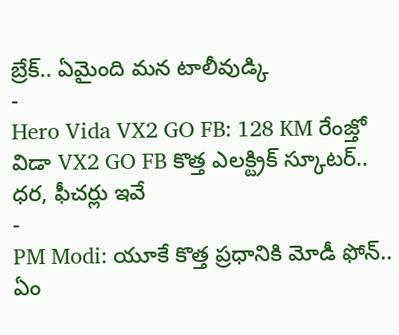బ్రేక్.. ఏమైంది మన టాలీవుడ్కి
-
Hero Vida VX2 GO FB: 128 KM రేంజ్తో విడా VX2 GO FB కొత్త ఎలక్ట్రిక్ స్కూటర్.. ధర, ఫీచర్లు ఇవే
-
PM Modi: యూకే కొత్త ప్రధానికి మోడీ ఫోన్.. ఏం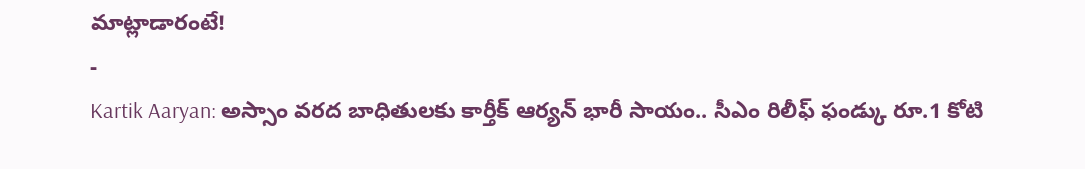మాట్లాడారంటే!
-
Kartik Aaryan: అస్సాం వరద బాధితులకు కార్తీక్ ఆర్యన్ భారీ సాయం.. సీఎం రిలీఫ్ ఫండ్కు రూ.1 కోటి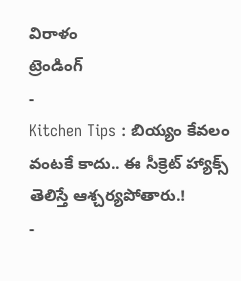విరాళం
ట్రెండింగ్
-
Kitchen Tips : బియ్యం కేవలం వంటకే కాదు.. ఈ సీక్రెట్ హ్యాక్స్ తెలిస్తే ఆశ్చర్యపోతారు.!
-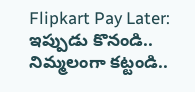Flipkart Pay Later: ఇప్పుడు కొనండి.. నిమ్మలంగా కట్టండి..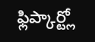ఫ్లిప్కార్ట్లో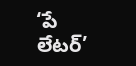‘పే లేటర్’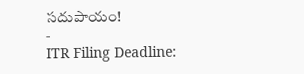సదుపాయం!
-
ITR Filing Deadline: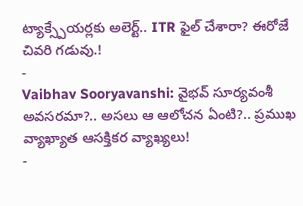ట్యాక్స్పేయర్లకు అలెర్ట్.. ITR ఫైల్ చేశారా? ఈరోజే చివరి గడువు.!
-
Vaibhav Sooryavanshi: వైభవ్ సూర్యవంశీ అవసరమా?.. అసలు ఆ ఆలోచన ఏంటి?.. ప్రముఖ వ్యాఖ్యాత ఆసక్తికర వ్యాఖ్యలు!
-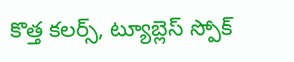కొత్త కలర్స్, ట్యూబ్లెస్ స్పోక్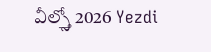వీల్స్తో 2026 Yezdi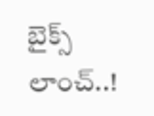బైక్స్ లాంచ్..!